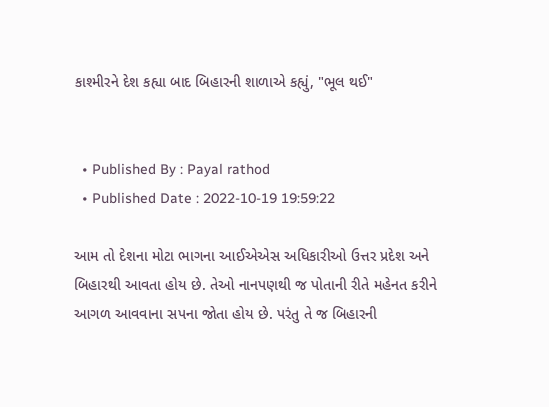કાશ્મીરને દેશ કહ્યા બાદ બિહારની શાળાએ કહ્યું, "ભૂલ થઈ"


  • Published By : Payal rathod
  • Published Date : 2022-10-19 19:59:22

આમ તો દેશના મોટા ભાગના આઈએએસ અધિકારીઓ ઉત્તર પ્રદેશ અને બિહારથી આવતા હોય છે. તેઓ નાનપણથી જ પોતાની રીતે મહેનત કરીને આગળ આવવાના સપના જોતા હોય છે. પરંતુ તે જ બિહારની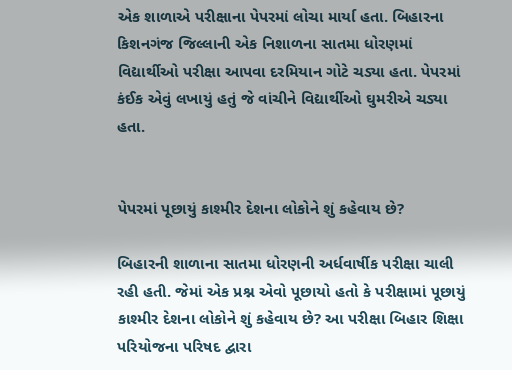એક શાળાએ પરીક્ષાના પેપરમાં લોચા માર્યા હતા. બિહારના કિશનગંજ જિલ્લાની એક નિશાળના સાતમા ધોરણમાં વિદ્યાર્થીઓ પરીક્ષા આપવા દરમિયાન ગોટે ચડ્યા હતા. પેપરમાં કંઈક એવું લખાયું હતું જે વાંચીને વિદ્યાર્થીઓ ઘુમરીએ ચડ્યા હતા.


પેપરમાં પૂછાયું કાશ્મીર દેશના લોકોને શું કહેવાય છે?

બિહારની શાળાના સાતમા ધોરણની અર્ધવાર્ષીક પરીક્ષા ચાલી રહી હતી. જેમાં એક પ્રશ્ન એવો પૂછાયો હતો કે પરીક્ષામાં પૂછાયું કાશ્મીર દેશના લોકોને શું કહેવાય છે? આ પરીક્ષા બિહાર શિક્ષા પરિયોજના પરિષદ દ્વારા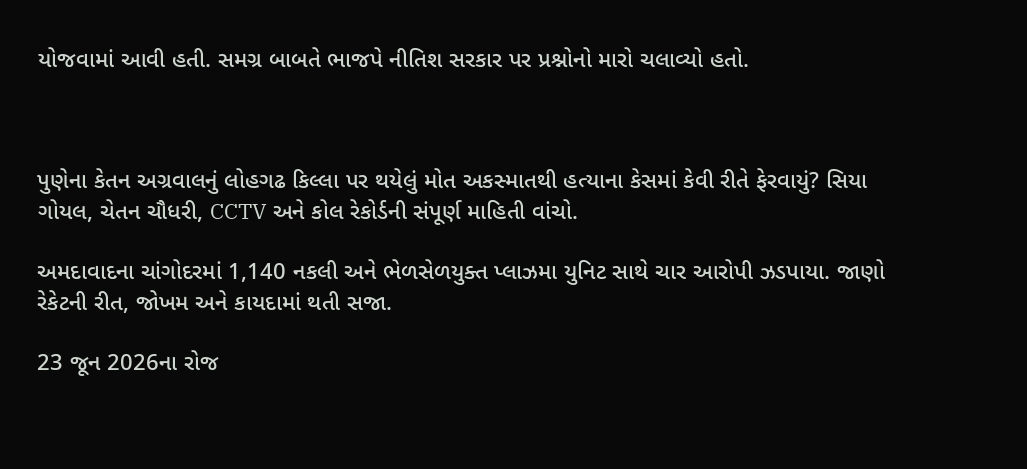યોજવામાં આવી હતી. સમગ્ર બાબતે ભાજપે નીતિશ સરકાર પર પ્રશ્નોનો મારો ચલાવ્યો હતો.



પુણેના કેતન અગ્રવાલનું લોહગઢ કિલ્લા પર થયેલું મોત અકસ્માતથી હત્યાના કેસમાં કેવી રીતે ફેરવાયું? સિયા ગોયલ, ચેતન ચૌધરી, CCTV અને કોલ રેકોર્ડની સંપૂર્ણ માહિતી વાંચો.

અમદાવાદના ચાંગોદરમાં 1,140 નકલી અને ભેળસેળયુક્ત પ્લાઝમા યુનિટ સાથે ચાર આરોપી ઝડપાયા. જાણો રેકેટની રીત, જોખમ અને કાયદામાં થતી સજા.

23 જૂન 2026ના રોજ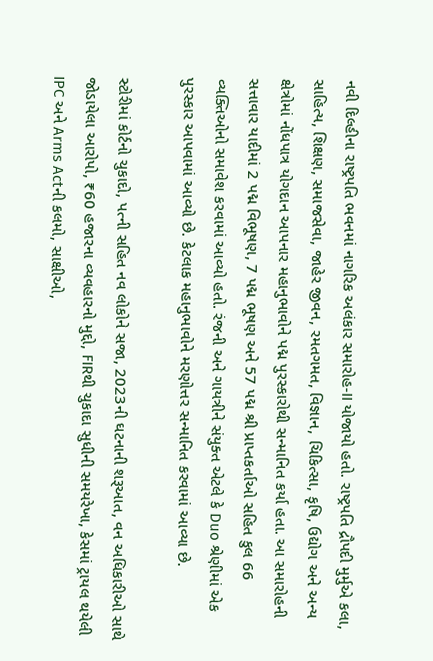નવી દિલ્હીના રાષ્ટ્રપતિ ભવનમાં નાગરિક અલંકાર સમારોહ-II યોજાયો હતો. રાષ્ટ્રપતિ દ્રૌપદી મુર્મુએ કલા, સાહિત્ય, શિક્ષણ, સમાજસેવા, જાહેર જીવન, રમતગમત, વિજ્ઞાન, ચિકિત્સા, કૃષિ, ઉદ્યોગ અને અન્ય ક્ષેત્રોમાં નોંધપાત્ર યોગદાન આપનાર મહાનુભાવોને પદ્મ પુરસ્કારોથી સન્માનિત કર્યા હતા. આ સમારોહની સત્તાવાર યાદીમાં 2 પદ્મ વિભૂષણ, 7 પદ્મ ભૂષણ અને 57 પદ્મ શ્રી પ્રાપ્તકર્તાઓ સહિત કુલ 66 વ્યક્તિઓનો સમાવેશ કરવામાં આવ્યો હતો. રંજની અને ગાયત્રીને સંયુક્ત એટલે કે Duo શ્રેણીમાં એક પુરસ્કાર આપવામાં આવ્યો છે. કેટલાક મહાનુભાવોને મરણોત્તર સન્માનિત કરવામાં આવ્યા છે.

સ્ટોરીમાં કોર્ટનો ચુકાદો, પત્ની સહિત નવ લોકોને સજા, 2023ની ઘટનાની શરૂઆત, વન અધિકારીઓ સાથે જોડાયેલા આરોપો, ₹60 હજારના વ્યવહારનો મુદ્દો, FIRથી ચુકાદા સુધીની સમયરેખા, કેસમાં ટ્રાયલ થયેલી IPC અને Arms Actની કલમો, સાક્ષીઓ,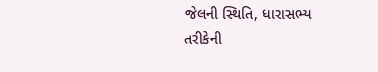જેલની સ્થિતિ, ધારાસભ્ય તરીકેની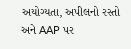અયોગ્યતા, અપીલનો રસ્તો અને AAP પર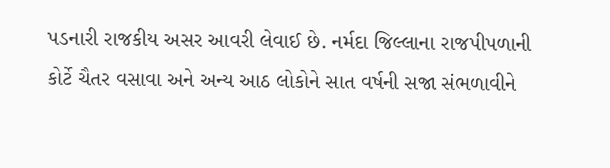પડનારી રાજકીય અસર આવરી લેવાઈ છે. નર્મદા જિલ્લાના રાજપીપળાની કોર્ટે ચૈતર વસાવા અને અન્ય આઠ લોકોને સાત વર્ષની સજા સંભળાવીને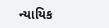ન્યાયિક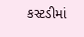કસ્ટડીમાં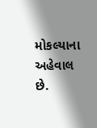મોકલ્યાના અહેવાલ છે.